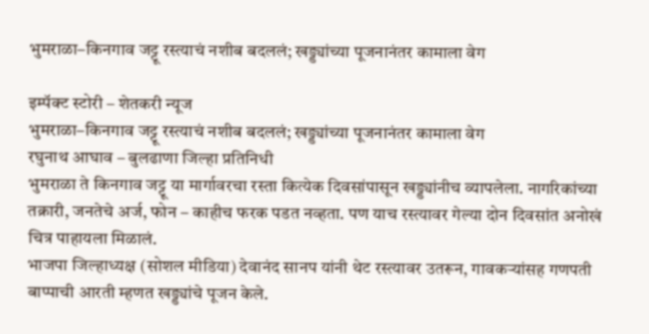भुमराळा–किनगाव जट्टू रस्त्याचं नशीब बदललं; खड्ड्यांच्या पूजनानंतर कामाला वेग

इम्पॅक्ट स्टोरी – शेतकरी न्यूज
भुमराळा–किनगाव जट्टू रस्त्याचं नशीब बदललं; खड्ड्यांच्या पूजनानंतर कामाला वेग
रघुनाथ आघाव – बुलढाणा जिल्हा प्रतिनिधी
भुमराळा ते किनगाव जट्टू या मार्गावरचा रस्ता कित्येक दिवसांपासून खड्ड्यांनीच व्यापलेला. नागरिकांच्या तक्रारी, जनतेचे अर्ज, फोन – काहीच फरक पडत नव्हता. पण याच रस्त्यावर गेल्या दोन दिवसांत अनोखं चित्र पाहायला मिळालं.
भाजपा जिल्हाध्यक्ष (सोशल मीडिया) देवानंद सानप यांनी थेट रस्त्यावर उतरून, गावकऱ्यांसह गणपती बाप्पाची आरती म्हणत खड्ड्यांचे पूजन केले.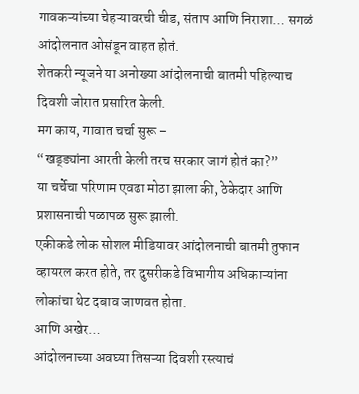गावकऱ्यांच्या चेहऱ्यावरची चीड, संताप आणि निराशा… सगळं आंदोलनात ओसंडून वाहत होतं.
शेतकरी न्यूजने या अनोख्या आंदोलनाची बातमी पहिल्याच दिवशी जोरात प्रसारित केली.
मग काय, गावात चर्चा सुरू –
“खड्ड्यांना आरती केली तरच सरकार जागं होतं का?”
या चर्चेचा परिणाम एवढा मोठा झाला की, ठेकेदार आणि प्रशासनाची पळापळ सुरू झाली.
एकीकडे लोक सोशल मीडियावर आंदोलनाची बातमी तुफान व्हायरल करत होते, तर दुसरीकडे विभागीय अधिकाऱ्यांना लोकांचा थेट दबाव जाणवत होता.
आणि अखेर…
आंदोलनाच्या अवघ्या तिसऱ्या दिवशी रस्त्याचं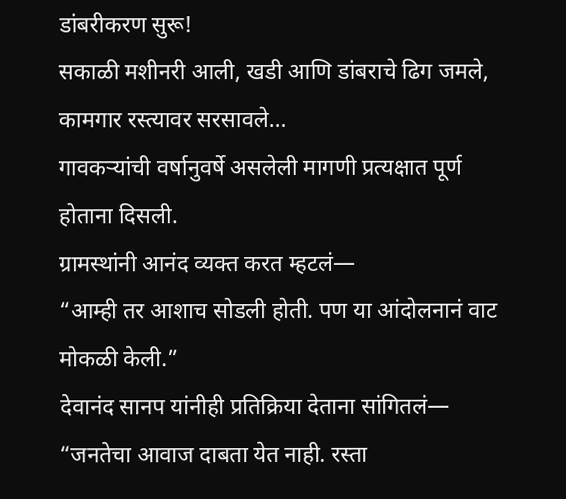डांबरीकरण सुरू!
सकाळी मशीनरी आली, खडी आणि डांबराचे ढिग जमले, कामगार रस्त्यावर सरसावले…
गावकऱ्यांची वर्षानुवर्षे असलेली मागणी प्रत्यक्षात पूर्ण होताना दिसली.
ग्रामस्थांनी आनंद व्यक्त करत म्हटलं—
“आम्ही तर आशाच सोडली होती. पण या आंदोलनानं वाट मोकळी केली.”
देवानंद सानप यांनीही प्रतिक्रिया देताना सांगितलं—
“जनतेचा आवाज दाबता येत नाही. रस्ता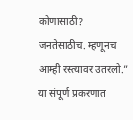कोणासाठी? जनतेसाठीच. म्हणूनच आम्ही रस्त्यावर उतरलो.”
या संपूर्ण प्रकरणात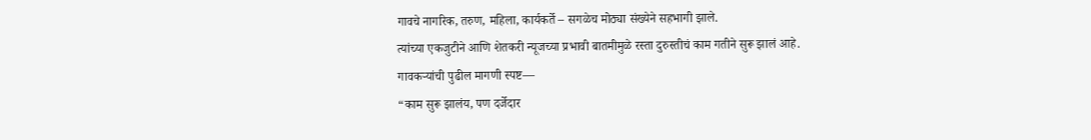गावचे नागरिक, तरुण, महिला, कार्यकर्ते – सगळेच मोठ्या संख्येने सहभागी झाले.
त्यांच्या एकजुटीने आणि शेतकरी न्यूजच्या प्रभावी बातमीमुळे रस्ता दुरुस्तीचं काम गतीने सुरू झालं आहे.
गावकऱ्यांची पुढील मागणी स्पष्ट—
“काम सुरू झालंय, पण दर्जेदार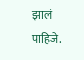झालं पाहिजे.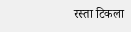रस्ता टिकला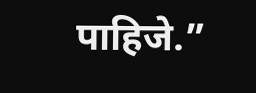पाहिजे.”